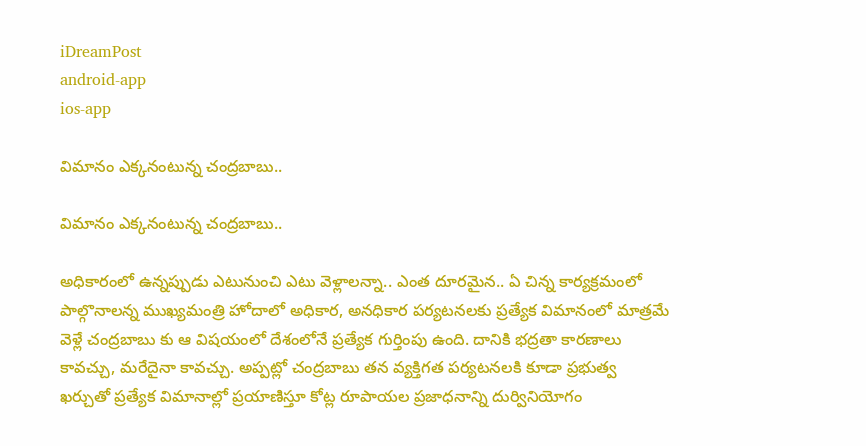iDreamPost
android-app
ios-app

విమానం ఎక్కనంటున్న చంద్రబాబు..

విమానం ఎక్కనంటున్న చంద్రబాబు..

అధికారంలో ఉన్నప్పుడు ఎటునుంచి ఎటు వెళ్లాలన్నా.. ఎంత దూరమైన.. ఏ చిన్న కార్యక్రమంలో పాల్గొనాలన్న ముఖ్యమంత్రి హోదాలో అధికార, అనధికార పర్యటనలకు ప్రత్యేక విమానంలో మాత్రమే వెళ్లే చంద్రబాబు కు ఆ విషయంలో దేశంలోనే ప్రత్యేక గుర్తింపు ఉంది. దానికి భద్రతా కారణాలు కావచ్చు, మరేదైనా కావచ్చు. అప్పట్లో చంద్రబాబు తన వ్యక్తిగత పర్యటనలకి కూడా ప్రభుత్వ ఖర్చుతో ప్రత్యేక విమానాల్లో ప్రయాణిస్తూ కోట్ల రూపాయల ప్రజాధనాన్ని దుర్వినియోగం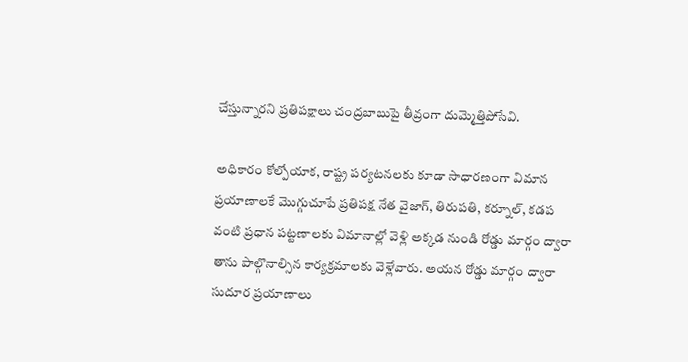చేస్తున్నారని ప్రతిపక్షాలు చంద్రబాబుపై తీవ్రంగా దుమ్మెత్తిపోసేవి.

అధికారం కోల్పోయాక, రాష్ట్ర పర్యటనలకు కూడా సాధారణంగా విమాన ప్రయాణాలకే మొగ్గుచూపే ప్రతిపక్ష నేత వైజాగ్, తిరుపతి, కర్నూల్, కడప వంటి ప్రధాన పట్టణాలకు విమానాల్లో వెళ్లి అక్కడ నుండి రోడ్డు మార్గం ద్వారా తాను పాల్గొనాల్సిన కార్యక్రమాలకు వెళ్లేవారు. అయన రోడ్డు మార్గం ద్వారా సుదూర ప్రయాణాలు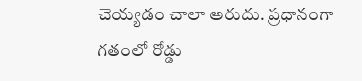చెయ్యడం చాలా అరుదు. ప్రధానంగా గతంలో రోడ్డు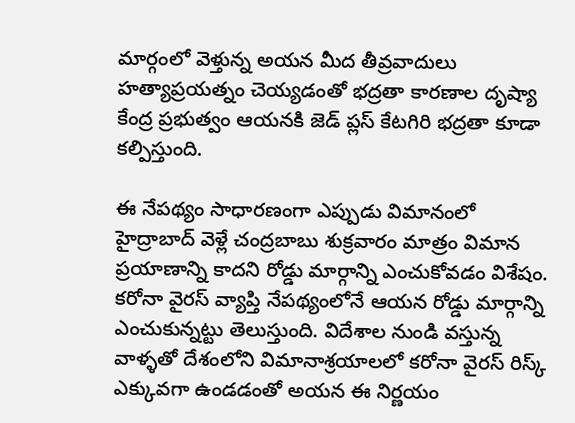మార్గంలో వెళ్తున్న అయన మీద తీవ్రవాదులు హత్యాప్రయత్నం చెయ్యడంతో భద్రతా కారణాల దృష్యా కేంద్ర ప్రభుత్వం ఆయనకి జెడ్ ప్లస్ కేటగిరి భద్రతా కూడా కల్పిస్తుంది.

ఈ నేపథ్యం సాధారణంగా ఎప్పుడు విమానంలో హైద్రాబాద్ వెళ్లే చంద్రబాబు శుక్రవారం మాత్రం విమాన ప్రయాణాన్ని కాదని రోడ్డు మార్గాన్ని ఎంచుకోవడం విశేషం. కరోనా వైరస్ వ్యాప్తి నేపథ్యంలోనే ఆయన రోడ్డు మార్గాన్ని ఎంచుకున్నట్టు తెలుస్తుంది. విదేశాల నుండి వస్తున్న వాళ్ళతో దేశంలోని విమానాశ్రయాలలో కరోనా వైరస్ రిస్క్ ఎక్కువగా ఉండడంతో అయన ఈ నిర్ణయం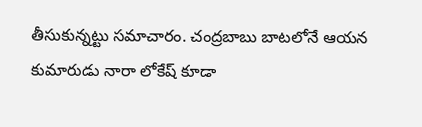తీసుకున్నట్టు సమాచారం. చంద్రబాబు బాటలోనే ఆయన కుమారుడు నారా లోకేష్ కూడా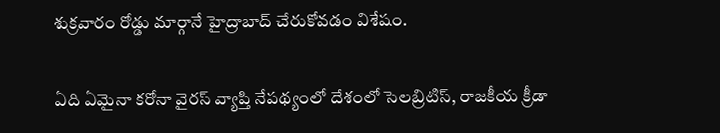శుక్రవారం రోడ్డు మార్గానే హైద్రాబాద్ చేరుకోవడం విశేషం.

ఏది ఏమైనా కరోనా వైరస్ వ్యాప్తి నేపథ్యంలో దేశంలో సెలబ్రిటిస్, రాజకీయ క్రీడా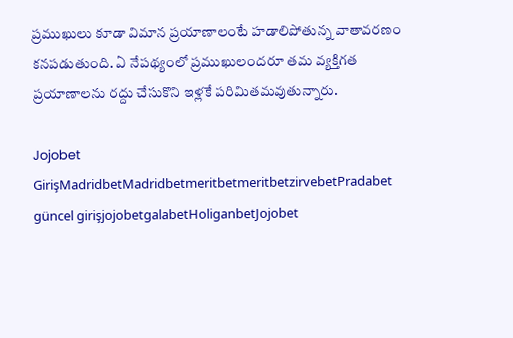ప్రముఖులు కూడా విమాన ప్రయాణాలంటే హడాలిపోతున్న వాతావరణం కనపడుతుంది. ఏ నేపథ్యంలో ప్రముఖులందరూ తమ వ్యక్తిగత ప్రయాణాలను రద్దు చేసుకొని ఇళ్లకే పరిమితమవుతున్నారు.

Jojobet GirişMadridbetMadridbetmeritbetmeritbetzirvebetPradabet güncel girişjojobetgalabetHoliganbetJojobet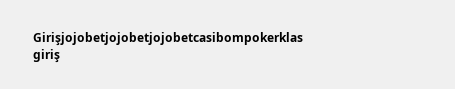Girişjojobetjojobetjojobetcasibompokerklas giriş